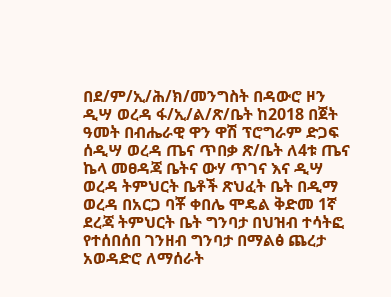በደ/ም/ኢ/ሕ/ክ/መንግስት በዳውሮ ዞን ዲሣ ወረዳ ፋ/ኢ/ል/ጽ/ቤት ከ2018 በጀት ዓመት በብሔራዊ ዋን ዋሽ ፕሮግራም ድጋፍ ሰዲሣ ወረዳ ጤና ጥበቃ ጽ/ቤት ለ4ቱ ጤና ኬላ መፀዳጃ ቤትና ውሃ ጥገና እና ዲሣ ወረዳ ትምህርት ቤቶች ጽህፈት ቤት በዲማ ወረዳ በአርጋ ባቾ ቀበሌ ሞዴል ቅድመ 1ኛ ደረጃ ትምህርት ቤት ግንባታ በህዝብ ተሳትፎ የተሰበሰበ ገንዘብ ግንባታ በማልፅ ጨረታ አወዳድሮ ለማሰራት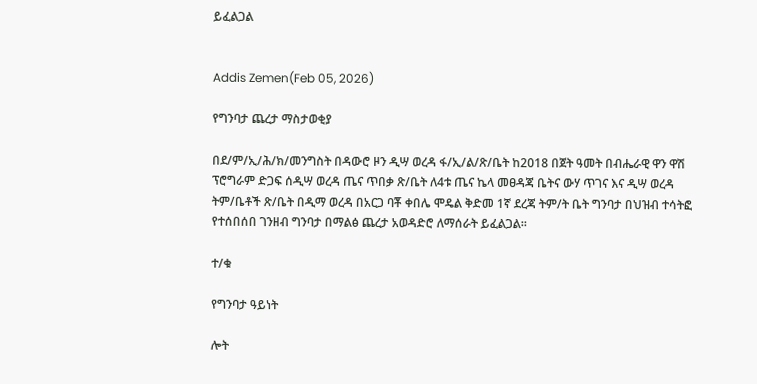ይፈልጋል


Addis Zemen(Feb 05, 2026)

የግንባታ ጨረታ ማስታወቂያ

በደ/ም/ኢ/ሕ/ክ/መንግስት በዳውሮ ዞን ዲሣ ወረዳ ፋ/ኢ/ል/ጽ/ቤት ከ2018 በጀት ዓመት በብሔራዊ ዋን ዋሽ ፕሮግራም ድጋፍ ሰዲሣ ወረዳ ጤና ጥበቃ ጽ/ቤት ለ4ቱ ጤና ኬላ መፀዳጃ ቤትና ውሃ ጥገና እና ዲሣ ወረዳ ትም/ቤቶች ጽ/ቤት በዲማ ወረዳ በአርጋ ባቾ ቀበሌ ሞዴል ቅድመ 1ኛ ደረጃ ትም/ት ቤት ግንባታ በህዝብ ተሳትፎ የተሰበሰበ ገንዘብ ግንባታ በማልፅ ጨረታ አወዳድሮ ለማሰራት ይፈልጋል።

ተ/ቁ

የግንባታ ዓይነት

ሎት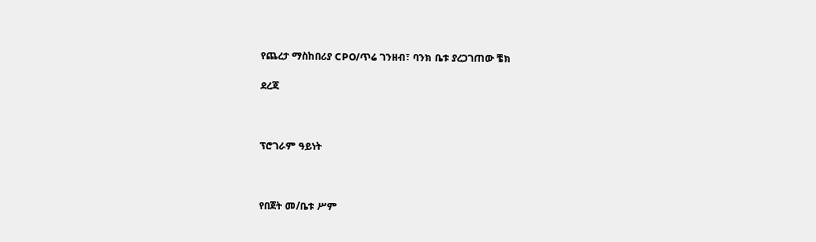የጨረታ ማስከበሪያ CPO/ጥሬ ገንዘብ፣ ባንክ ቤቱ ያረጋገጠው ቼክ

ደረጃ



ፕሮገራም ዓይነት



የበጀት መ/ቤቱ ሥም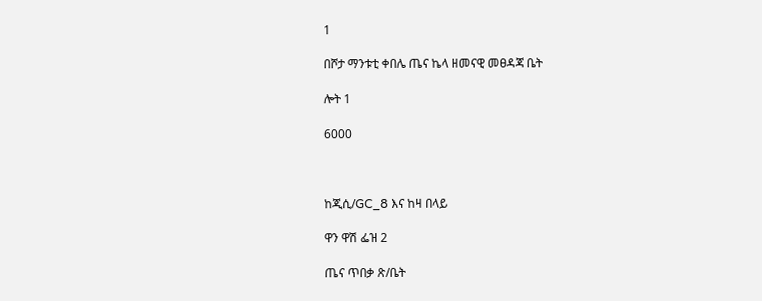1

በሾታ ማንቱቲ ቀበሌ ጤና ኬላ ዘመናዊ መፀዳጃ ቤት

ሎት 1

6000



ከጂሲ/GC_8 እና ከዛ በላይ

ዋን ዋሽ ፌዝ 2

ጤና ጥበቃ ጽ/ቤት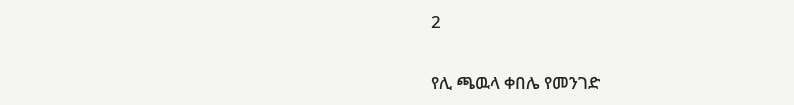2

የሊ ጫዉላ ቀበሌ የመንገድ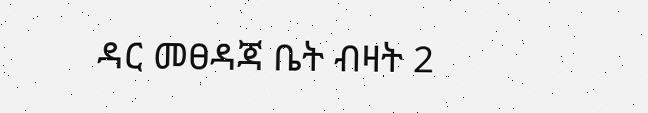ዳር መፀዳጃ ቤት ብዛት 2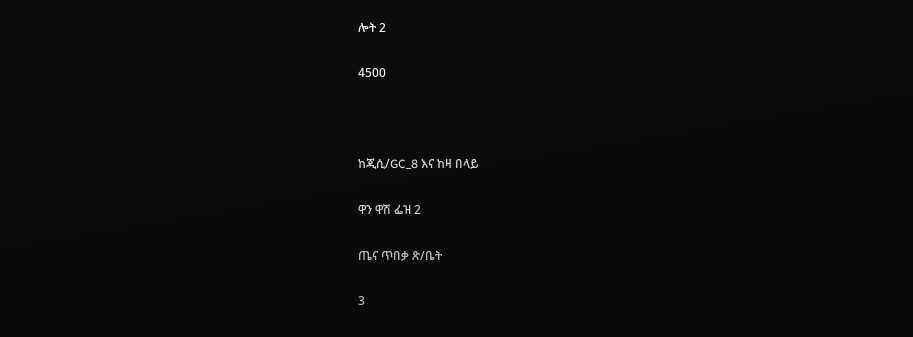ሎት 2

4500



ከጂሲ/GC_8 እና ከዛ በላይ

ዋን ዋሽ ፌዝ 2

ጤና ጥበቃ ጽ/ቤት

3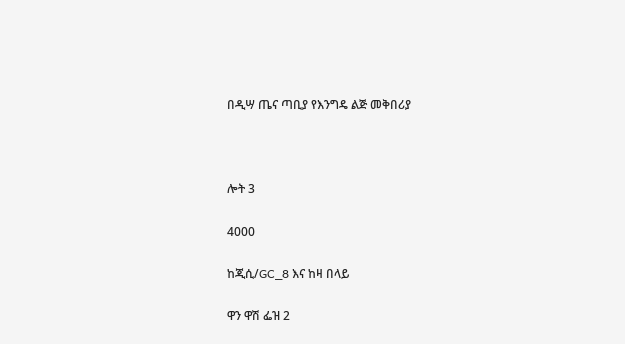በዲሣ ጤና ጣቢያ የእንግዴ ልጅ መቅበሪያ



ሎት 3

4000

ከጂሲ/GC_8 እና ከዛ በላይ

ዋን ዋሽ ፌዝ 2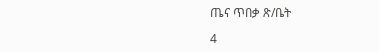ጤና ጥበቃ ጽ/ቤት

4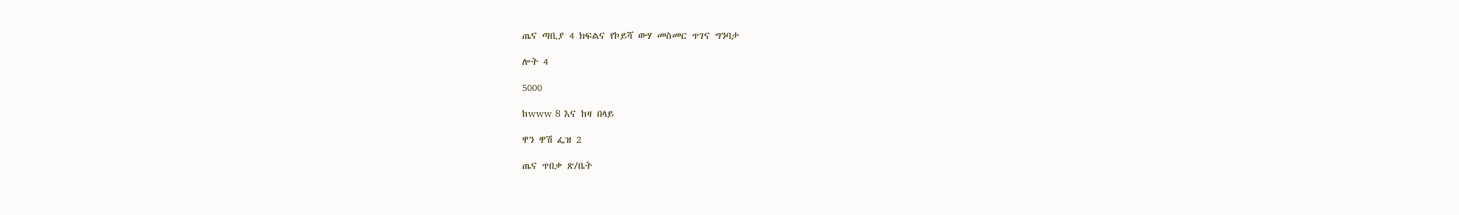ጤና ጣቢያ 4 ክፍልና የኮይሻ ውሃ መስመር ጥገና ግንባታ

ሎት 4

5000

ከwww 8 እና ከዛ በላይ

ዋን ዋሽ ፌዝ 2

ጤና ጥበቃ ጽ/ቤት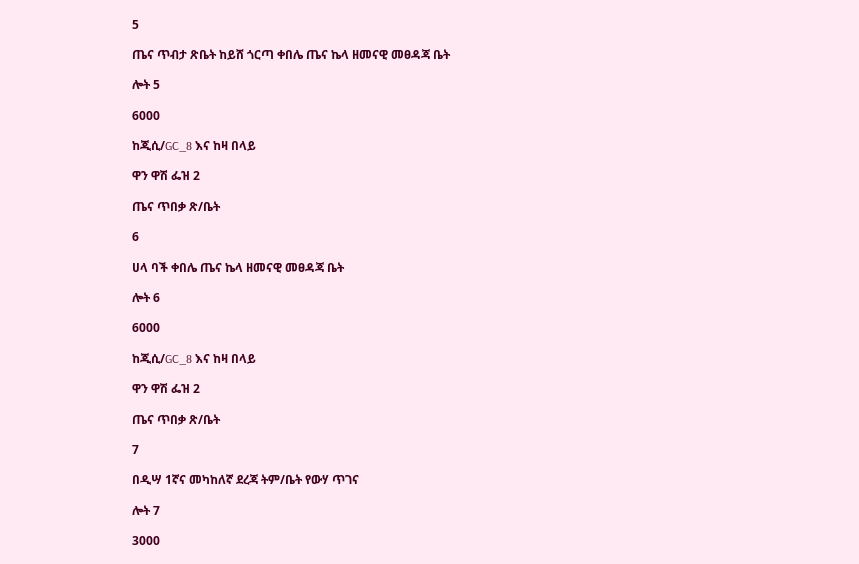5

ጤና ጥብታ ጽቤት ከይሸ ጎርጣ ቀበሌ ጤና ኬላ ዘመናዊ መፀዳጃ ቤት

ሎት 5

6000

ከጂሲ/GC_8 እና ከዛ በላይ

ዋን ዋሽ ፌዝ 2

ጤና ጥበቃ ጽ/ቤት

6

ሀላ ባች ቀበሌ ጤና ኬላ ዘመናዊ መፀዳጃ ቤት

ሎት 6

6000

ከጂሲ/GC_8 እና ከዛ በላይ

ዋን ዋሽ ፌዝ 2

ጤና ጥበቃ ጽ/ቤት

7

በዲሣ 1ኛና መካከለኛ ደረጃ ትም/ቤት የውሃ ጥገና

ሎት 7

3000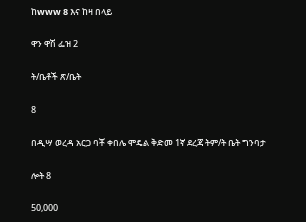ከwww 8 እና ከዛ በላይ

ዋን ዋሽ ፌዝ 2

ት/ቤቶች ጽ/ቤት

8

በዲሣ ወረዳ አርጋ ባቾ ቀበሌ ሞዴል ቅድመ 1ኛ ደረጃ ትም/ት ቤት ግንባታ

ሎት 8

50,000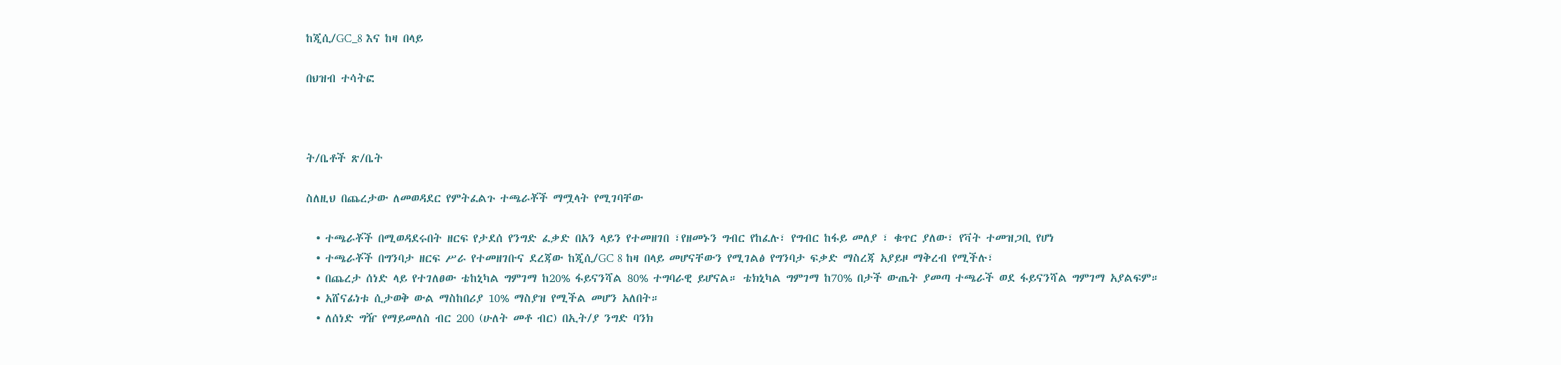ከጂሲ/GC_8 እና ከዛ በላይ

በህዝብ ተሳትፎ



ት/ቤቶች ጽ/ቤት

ስለዚህ በጨረታው ለመወዳደር የምትፈልጉ ተጫራቾች ማሟላት የሚገባቸው

  • ተጫራቾች በሚወዳደሩበት ዘርፍ የታደሰ የንግድ ፈቃድ በአን ላይን የተመዘገበ ፣የዘመኑን ግብር የከፈሉ፣ የግብር ከፋይ መለያ ፣ ቁጥር ያለው፣ የቫት ተመዝጋቢ የሆነ
  • ተጫራቾች በግንባታ ዘርፍ ሥራ የተመዘገቡና ደረጃው ከጂሲ/GC 8 ከዛ በላይ መሆናቸውን የሚገልፅ የግንባታ ፍቃድ ማስረጃ አያይዞ ማቅረብ የሚችሉ፣
  • በጨረታ ሰነድ ላይ የተገለፀው ቴከኒካል ግምገማ ከ20% ፋይናንሻል 80% ተግባራዊ ይሆናል። ቴክኒካል ግምገማ ከ70% በታች ውጤት ያመጣ ተጫራች ወደ ፋይናንሻል ግምገማ አያልፍም።
  • አሸናፊነቱ ሲታወቅ ውል ማስከበሪያ 10% ማስያዝ የሚችል መሆን አለበት።
  • ለሰነድ ግዥ የማይመለስ ብር 200 (ሁለት መቶ ብር) በኢት/ያ ንግድ ባንክ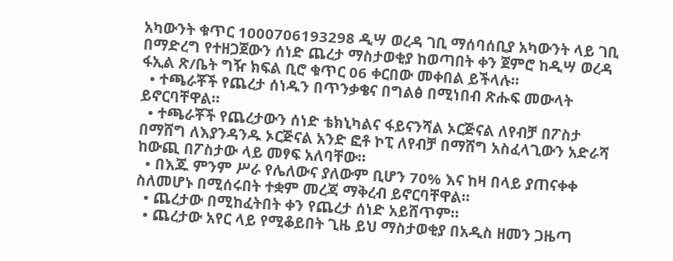አካውንት ቁጥር 1000706193298 ዲሣ ወረዳ ገቢ ማሰባሰቢያ አካውንት ላይ ገቢ በማድረግ የተዘጋጀውን ሰነድ ጨረታ ማስታወቂያ ከወጣበት ቀን ጀምሮ ከዲሣ ወረዳ ፋኢል ጽ/ቤት ግዥ ክፍል ቢሮ ቁጥር 06 ቀርበው መቀበል ይችላሉ።
  • ተጫራቾች የጨረታ ሰነዱን በጥንቃቄና በግልፅ በሚነበብ ጽሑፍ መውላት ይኖርባቸዋል።
  • ተጫራቾች የጨረታውን ሰነድ ቴክኒካልና ፋይናንሻል ኦርጅናል ለየብቻ በፖስታ በማሸግ ለእያንዳንዱ ኦርጅናል አንድ ፎቶ ኮፒ ለየብቻ በማሸግ አስፈላጊውን አድራሻ ከውጪ በፖስታው ላይ መፃፍ አለባቸው።
  • በእጁ ምንም ሥራ የሌለውና ያለውም ቢሆን 70% እና ከዛ በላይ ያጠናቀቀ ስለመሆኑ በሚሰሩበት ተቋም መረጃ ማቅረብ ይኖርባቸዋል።
  • ጨረታው በሚከፈትበት ቀን የጨረታ ሰነድ አይሸጥም።
  • ጨረታው አየር ላይ የሚቆይበት ጊዜ ይህ ማስታወቂያ በአዲስ ዘመን ጋዜጣ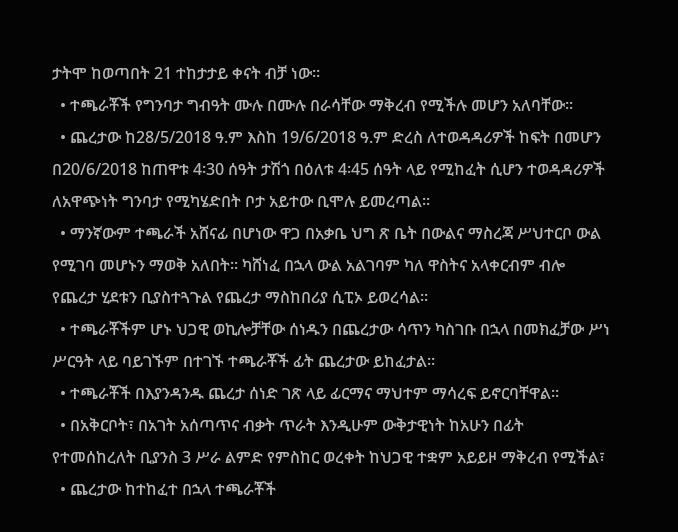ታትሞ ከወጣበት 21 ተከታታይ ቀናት ብቻ ነው።
  • ተጫራቾች የግንባታ ግብዓት ሙሉ በሙሉ በራሳቸው ማቅረብ የሚችሉ መሆን አለባቸው።
  • ጨረታው ከ28/5/2018 ዓ.ም እስከ 19/6/2018 ዓ.ም ድረስ ለተወዳዳሪዎች ከፍት በመሆን በ20/6/2018 ከጠዋቱ 4፡30 ሰዓት ታሽጎ በዕለቱ 4፡45 ሰዓት ላይ የሚከፈት ሲሆን ተወዳዳሪዎች ለአዋጭነት ግንባታ የሚካሄድበት ቦታ አይተው ቢሞሉ ይመረጣል።
  • ማንኛውም ተጫራች አሸናፊ በሆነው ዋጋ በአቃቤ ህግ ጽ ቤት በውልና ማስረጃ ሥህተርቦ ውል የሚገባ መሆኑን ማወቅ አለበት። ካሸነፈ በኋላ ውል አልገባም ካለ ዋስትና አላቀርብም ብሎ የጨረታ ሂደቱን ቢያስተጓጉል የጨረታ ማስከበሪያ ሲፒኦ ይወረሳል።
  • ተጫራቾችም ሆኑ ህጋዊ ወኪሎቻቸው ሰነዱን በጨረታው ሳጥን ካስገቡ በኋላ በመክፈቻው ሥነ ሥርዓት ላይ ባይገኙም በተገኙ ተጫራቾች ፊት ጨረታው ይከፈታል።
  • ተጫራቾች በእያንዳንዱ ጨረታ ሰነድ ገጽ ላይ ፊርማና ማህተም ማሳረፍ ይኖርባቸዋል።
  • በአቅርቦት፣ በአገት አሰጣጥና ብቃት ጥራት እንዲሁም ውቅታዊነት ከአሁን በፊት የተመሰከረለት ቢያንስ 3 ሥራ ልምድ የምስከር ወረቀት ከህጋዊ ተቋም አይይዞ ማቅረብ የሚችል፣
  • ጨረታው ከተከፈተ በኋላ ተጫራቾች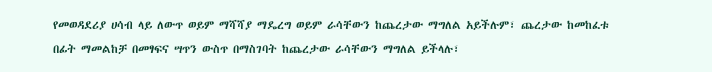የመወዳደሪያ ሀሳብ ላይ ለውጥ ወይም ማሻሻያ ማዴረግ ወይም ራሳቸውን ከጨረታው ማግለል አይችሉም፣ ጨረታው ከመከፈቱ በፊት ማመልከቻ በመፃፍና ሣጥን ውስጥ በማስገባት ከጨረታው ራሳቸውን ማግለል ይችላሉ፣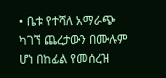• ቤቱ የተሻለ አማራጭ ካገኘ ጨረታውን በሙሉም ሆነ በከፊል የመሰረዝ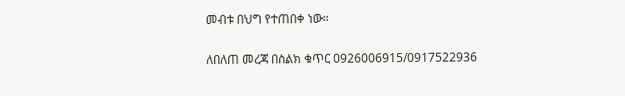መብቱ በህግ የተጠበቀ ነው።

ለበለጠ መረጃ በስልክ ቁጥር 0926006915/0917522936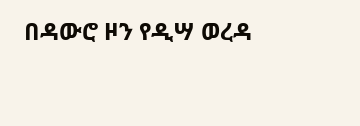በዳውሮ ዞን የዲሣ ወረዳ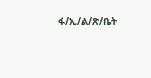ፋ/ኢ/ል/ጽ/ቤት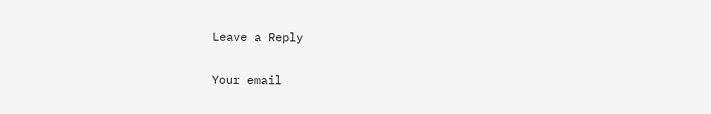Leave a Reply

Your email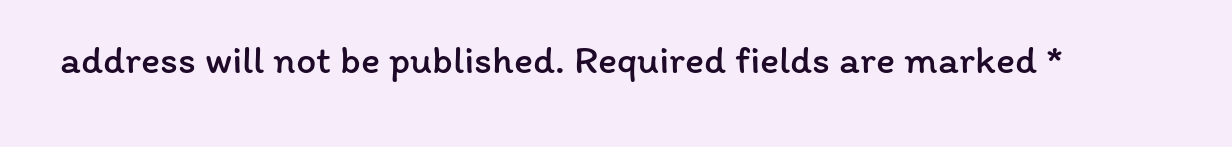address will not be published. Required fields are marked *